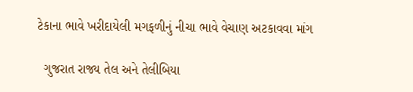ટેકાના ભાવે ખરીદાયેલી મગફળીનું નીચા ભાવે વેચાણ અટકાવવા માંગ

  ગુજરાત રાજ્ય તેલ અને તેલીબિયા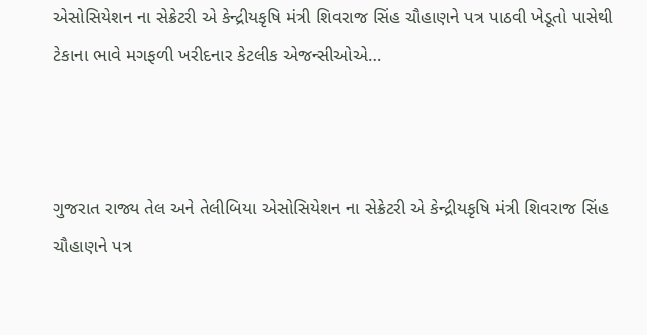એસોસિયેશન ના સેક્રેટરી એ કેન્દ્રીયકૃષિ મંત્રી શિવરાજ સિંહ ચૌહાણને પત્ર પાઠવી ખેડૂતો પાસેથી ટેકાના ભાવે મગફળી ખરીદનાર કેટલીક એજન્સીઓએ…



ગુજરાત રાજ્ય તેલ અને તેલીબિયા એસોસિયેશન ના સેક્રેટરી એ કેન્દ્રીયકૃષિ મંત્રી શિવરાજ સિંહ ચૌહાણને પત્ર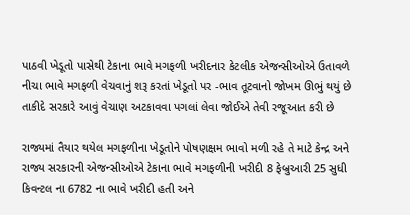પાઠવી ખેડૂતો પાસેથી ટેકાના ભાવે મગફળી ખરીદનાર કેટલીક એજન્સીઓએ ઉતાવળે નીચા ભાવે મગફળી વેચવાનું શરૂ કરતાં ખેડૂતો પર -ભાવ તૂટવાનો જોખમ ઊભું થયું છે તાકીદે સરકારે આવું વેચાણ અટકાવવા પગલાં લેવા જોઈએ તેવી રજૂઆત કરી છે

રાજ્યમાં તૈયાર થયેલ મગફળીના ખેડૂતોને પોષણક્ષમ ભાવો મળી રહે તે માટે કેન્દ્ર અને રાજ્ય સરકારની એજન્સીઓએ ટેકાના ભાવે મગફળીની ખરીદી 8 ફેબ્રુઆરી 25 સુધી કિવન્ટલ ના 6782 ના ભાવે ખરીદી હતી અને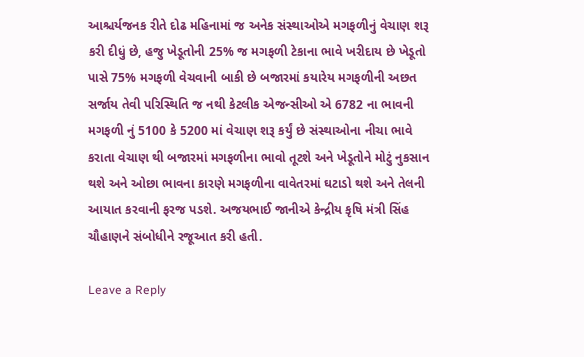આશ્ચર્યજનક રીતે દોઢ મહિનામાં જ અનેક સંસ્થાઓએ મગફળીનું વેચાણ શરૂ કરી દીધું છે, હજુ ખેડૂતોની 25% જ મગફળી ટેકાના ભાવે ખરીદાય છે ખેડૂતો પાસે 75% મગફળી વેચવાની બાકી છે બજારમાં કયારેય મગફળીની અછત સર્જાય તેવી પરિસ્થિતિ જ નથી કેટલીક એજન્સીઓ એ 6782 ના ભાવની મગફળી નું 5100 કે 5200 માં વેચાણ શરૂ કર્યું છે સંસ્થાઓના નીચા ભાવે કરાતા વેચાણ થી બજારમાં મગફળીના ભાવો તૂટશે અને ખેડૂતોને મોટું નુકસાન થશે અને ઓછા ભાવના કારણે મગફળીના વાવેતરમાં ઘટાડો થશે અને તેલની આયાત કરવાની ફરજ પડશે. અજયભાઈ જાનીએ કેન્દ્રીય કૃષિ મંત્રી સિંહ ચૌહાણને સંબોધીને રજૂઆત કરી હતી.

Leave a Reply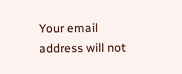Your email address will not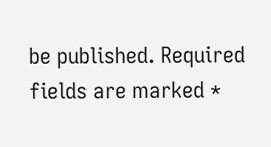be published. Required fields are marked *